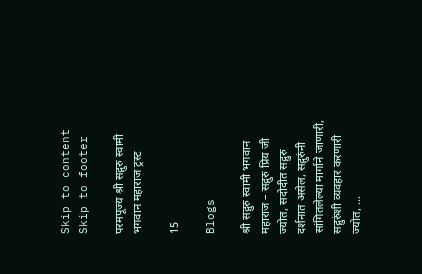Skip to content Skip to footer

परमपूज्य श्री सद्गुरु स्वामी भगवान महाराज ट्रस्ट

15

Blogs

श्री सद्गुरु स्वामी भगवान महाराज – सद्गुरु प्रिय जी ज्योत, सदोदीत सद्गुरु दर्शनात असेल, सद्गुरुंनी सांगितलेल्या मार्गाने जाणारी, सद्गुरुंशी व्यवहार करणारी ज्योत, …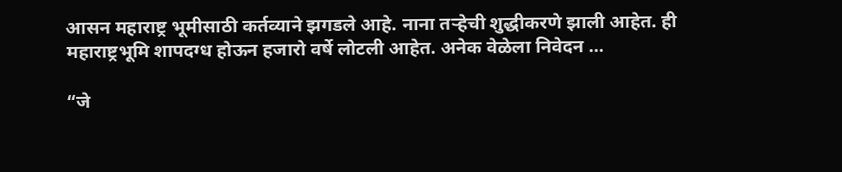आसन महाराष्ट्र भूमीसाठी कर्तव्याने झगडले आहे. नाना तऱ्हेची शुद्धीकरणे झाली आहेत. ही महाराष्ट्रभूमि शापदग्ध होऊन हजारो वर्षे लोटली आहेत. अनेक वेळेला निवेदन …

“जे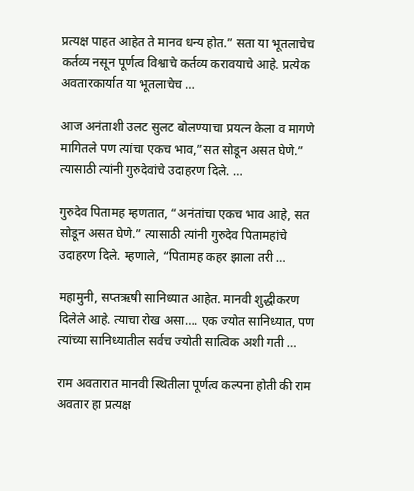प्रत्यक्ष पाहत आहेत ते मानव धन्य होत.” सता या भूतलाचेच कर्तव्य नसून पूर्णत्व विश्वाचे कर्तव्य करावयाचे आहे. प्रत्येक अवतारकार्यात या भूतलाचेच …

आज अनंताशी उलट सुलट बोलण्याचा प्रयत्न केला व मागणे मागितले पण त्यांचा एकच भाव,”सत सोडून असत घेणे.” त्यासाठी त्यांनी गुरुदेवांचे उदाहरण दिले. …

गुरुदेव पितामह म्हणतात, “अनंतांचा एकच भाव आहे, सत सोडून असत घेणे.” त्यासाठी त्यांनी गुरुदेव पितामहांचे उदाहरण दिले. म्हणाले, “पितामह कहर झाला तरी …

महामुनी, सप्तऋषी सानिध्यात आहेत. मानवी शुद्धीकरण दिलेले आहे. त्याचा रोख असा…. एक ज्योत सानिध्यात, पण त्यांच्या सानिध्यातील सर्वच ज्योती सात्विक अशी गती …

राम अवतारात मानवी स्थितीला पूर्णत्व कल्पना होती की राम अवतार हा प्रत्यक्ष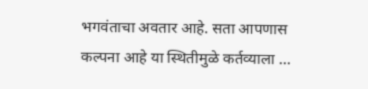भगवंताचा अवतार आहे. सता आपणास कल्पना आहे या स्थितीमुळे कर्तव्याला …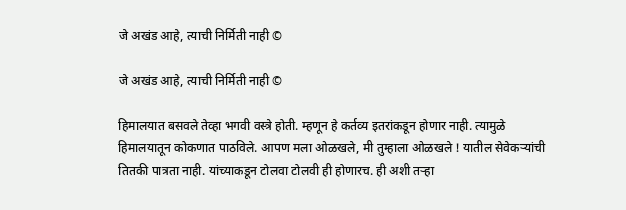जे अखंड आहे, त्याची निर्मिती नाही ©

जे अखंड आहे, त्याची निर्मिती नाही ©

हिमालयात बसवले तेव्हा भगवी वस्त्रे होती. म्हणून हे कर्तव्य इतरांकडून होणार नाही. त्यामुळे हिमालयातून कोकणात पाठविले. आपण मला ओळखले, मी तुम्हाला ओळखले ! यातील सेवेकर्‍यांची तितकी पात्रता नाही. यांच्याकडून टोलवा टोलवी ही होणारच. ही अशी तऱ्हा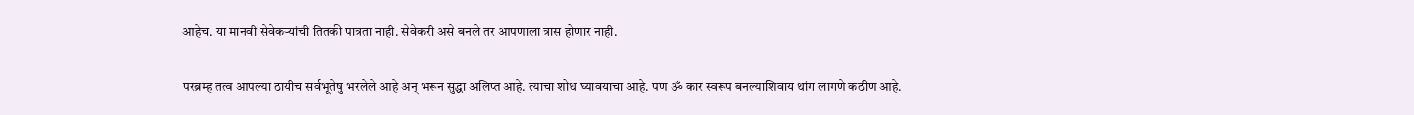आहेच. या मानवी सेवेकर्‍यांची तितकी पात्रता नाही. सेवेकरी असे बनले तर आपणाला त्रास होणार नाही.

परब्रम्ह तत्व आपल्या ठायीच सर्वभूतेषु भरलेले आहे अन् भरून सुद्धा अलिप्त आहे. त्याचा शोध घ्यावयाचा आहे. पण ॐ कार स्वरूप बनल्याशिवाय थांग लागणे कठीण आहे.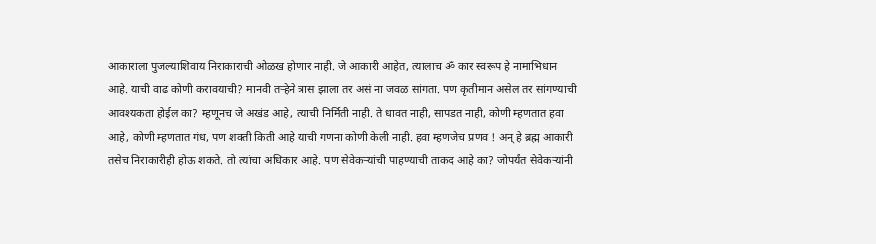आकाराला पुजल्याशिवाय निराकाराची ओळख होणार नाही. जे आकारी आहेत, त्यालाच ॐ कार स्वरूप हे नामाभिधान आहे. याची वाढ कोणी करावयाची? मानवी तऱ्हेने त्रास झाला तर असं ना जवळ सांगता. पण कृतीमान असेल तर सांगण्याची आवश्यकता होईल का? म्हणूनच जे अखंड आहे, त्याची निर्मिती नाही. ते धावत नाही, सापडत नाही, कोणी म्हणतात हवा आहे, कोणी म्हणतात गंध, पण शक्ती किती आहे याची गणना कोणी केली नाही. हवा म्हणजेच प्रणव ! अन् हे ब्रह्म आकारी तसेच निराकारीही होऊ शकते. तो त्यांचा अधिकार आहे. पण सेवेकर्‍यांची पाहण्याची ताकद आहे का? जोपर्यंत सेवेकर्‍यांनी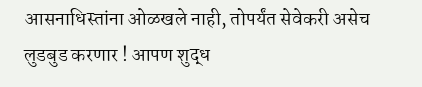आसनाधिस्तांना ओळखले नाही, तोपर्यंत सेवेकरी असेच लुडबुड करणार ! आपण शुद्ध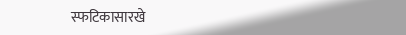स्फटिकासारखे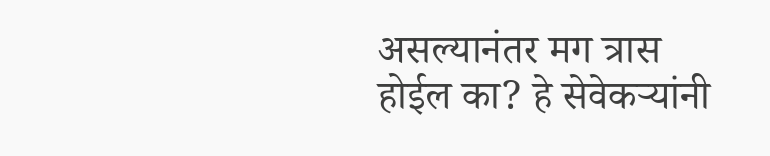असल्यानंतर मग त्रास होईल का? हे सेवेकर्‍यांनी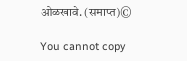ओळखावे. (समाप्त)©

You cannot copy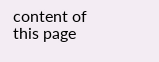content of this page